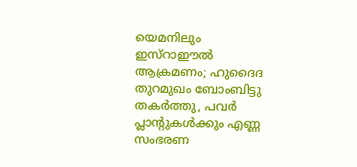യെമനിലും ഇസ്റാഈൽ ആക്രമണം; ഹുദൈദ തുറമുഖം ബോംബിട്ടു തകർത്തു, പവർ പ്ലാന്റുകൾക്കും എണ്ണ സംഭരണ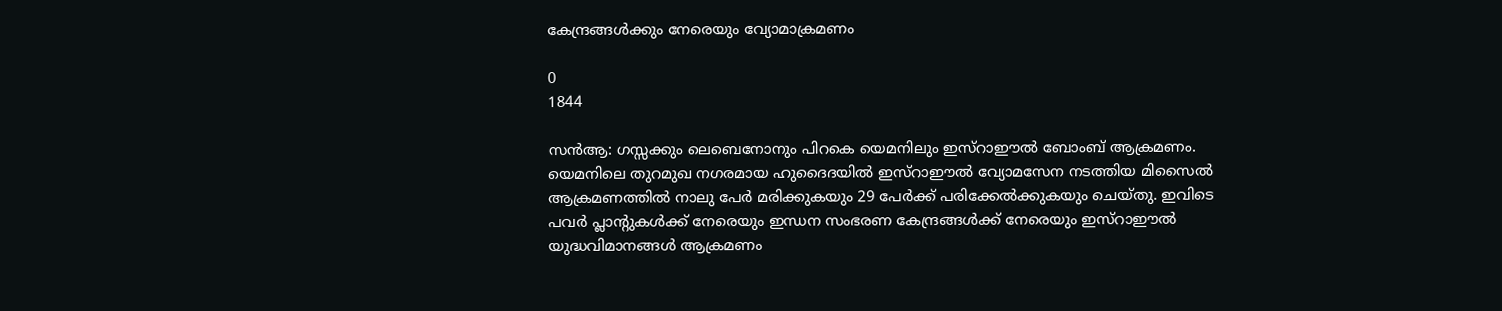കേന്ദ്രങ്ങൾക്കും നേരെയും വ്യോമാക്രമണം

0
1844

സൻആ: ഗസ്സക്കും ലെബെനോനും പിറകെ യെമനിലും ഇസ്റാഈൽ ബോംബ് ആക്രമണം. യെമനിലെ തുറമുഖ നഗരമായ ഹുദൈദയിൽ ഇസ്റാഈൽ വ്യോമസേന നടത്തിയ മിസൈൽ ആക്രമണത്തിൽ നാലു പേർ മരിക്കുകയും 29 പേർക്ക് പരിക്കേൽക്കുകയും ചെയ്തു. ഇവിടെ പവർ പ്ലാന്റുകൾക്ക് നേരെയും ഇന്ധന സംഭരണ കേന്ദ്രങ്ങൾക്ക് നേരെയും ഇസ്റാഈൽ യുദ്ധവിമാനങ്ങൾ ആക്രമണം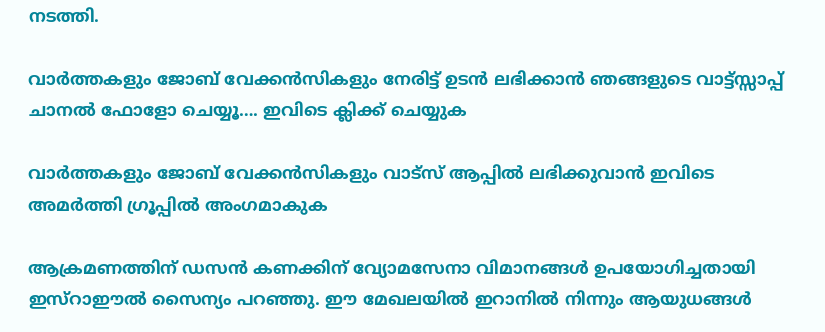നടത്തി.

വാർത്തകളും ജോബ് വേക്കൻസികളും നേരിട്ട് ഉടൻ ലഭിക്കാൻ ഞങ്ങളുടെ വാട്ട്സ്സാപ്പ് ചാനൽ ഫോളോ ചെയ്യൂ…. ഇവിടെ ക്ലിക്ക് ചെയ്യുക

വാർത്തകളും ജോബ് വേക്കൻസികളും വാട്സ് ആപ്പിൽ ലഭിക്കുവാൻ ഇവിടെ അമർത്തി ഗ്രൂപ്പിൽ അംഗമാകുക

ആക്രമണത്തിന് ഡസൻ കണക്കിന് വ്യോമസേനാ വിമാനങ്ങൾ ഉപയോഗിച്ചതായി ഇസ്റാഈൽ സൈന്യം പറഞ്ഞു. ഈ മേഖലയിൽ ഇറാനിൽ നിന്നും ആയുധങ്ങൾ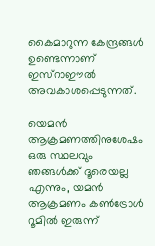കൈമാറുന്ന കേന്ദ്രങ്ങൾ ഉണ്ടെന്നാണ് ഇസ്റാഈൽ അവകാശപ്പെടുന്നത്.

യെമൻ ആക്രമണത്തിനുശേഷം ഒരു സ്ഥലവും ഞങ്ങൾക്ക് ദൂരെയല്ല എന്നും, യമൻ ആക്രമണം കൺട്രോൾ റൂമിൽ ഇരുന്ന്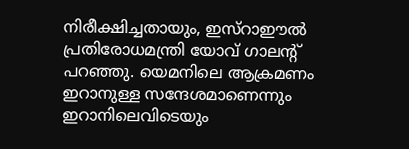നിരീക്ഷിച്ചതായും, ഇസ്റാഈൽ പ്രതിരോധമന്ത്രി യോവ് ഗാലന്റ് പറഞ്ഞു. യെമനിലെ ആക്രമണം ഇറാനുള്ള സന്ദേശമാണെന്നും ഇറാനിലെവിടെയും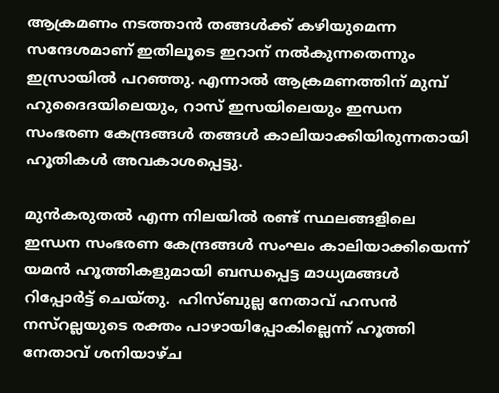ആക്രമണം നടത്താന്‍ തങ്ങള്‍ക്ക് കഴിയുമെന്ന സന്ദേശമാണ് ഇതിലൂടെ ഇറാന് നല്‍കുന്നതെന്നും ഇസ്രായില്‍ പറഞ്ഞു. എന്നാൽ ആക്രമണത്തിന് മുമ്പ് ഹുദൈദയിലെയും, റാസ്‌ ഇസയിലെയും ഇന്ധന സംഭരണ കേന്ദ്രങ്ങൾ തങ്ങൾ കാലിയാക്കിയിരുന്നതായി ഹൂതികൾ അവകാശപ്പെട്ടു.

മുൻകരുതൽ എന്ന നിലയിൽ രണ്ട് സ്ഥലങ്ങളിലെ ഇന്ധന സംഭരണ കേന്ദ്രങ്ങൾ സംഘം കാലിയാക്കിയെന്ന് യമൻ ഹൂത്തികളുമായി ബന്ധപ്പെട്ട മാധ്യമങ്ങൾ റിപ്പോർട്ട് ചെയ്തു.  ഹിസ്ബുല്ല നേതാവ് ഹസന്‍ നസ്‌റല്ലയുടെ രക്തം പാഴായിപ്പോകില്ലെന്ന് ഹൂത്തി നേതാവ് ശനിയാഴ്ച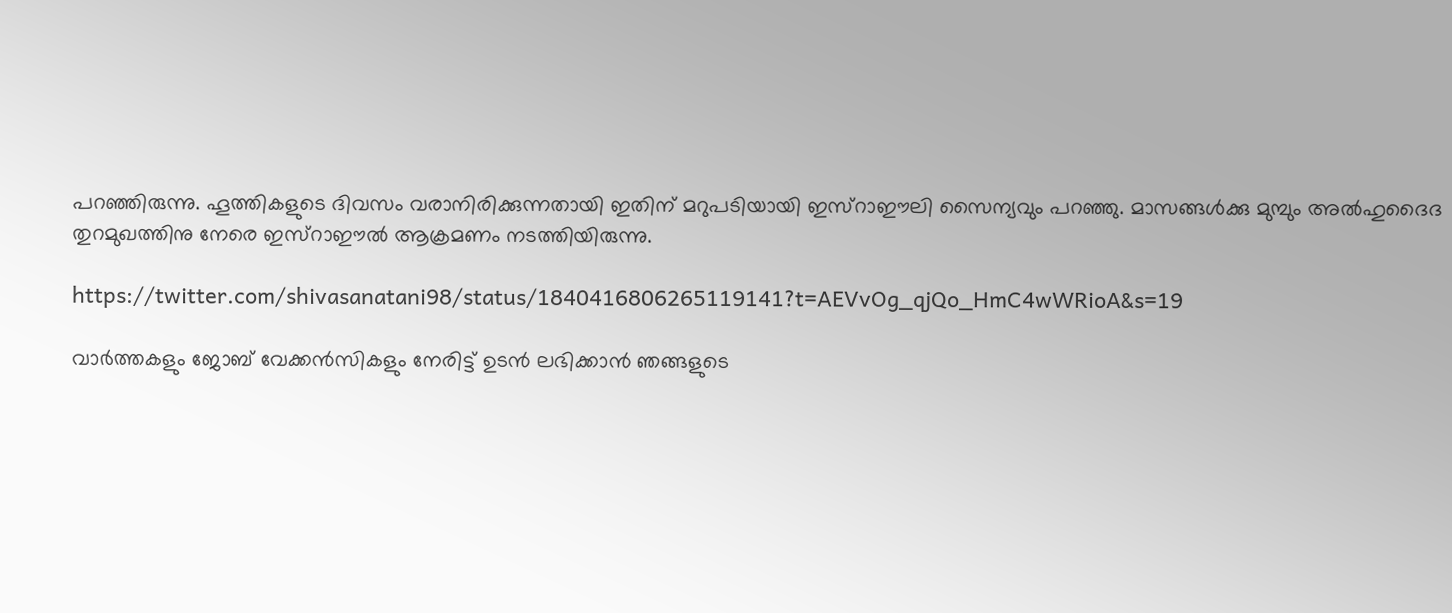പറഞ്ഞിരുന്നു. ഹൂത്തികളുടെ ദിവസം വരാനിരിക്കുന്നതായി ഇതിന് മറുപടിയായി ഇസ്റാഈലി സൈന്യവും പറഞ്ഞു. മാസങ്ങള്‍ക്കു മുമ്പും അല്‍ഹുദൈദ തുറമുഖത്തിനു നേരെ ഇസ്റാഈൽ ആക്രമണം നടത്തിയിരുന്നു.

https://twitter.com/shivasanatani98/status/1840416806265119141?t=AEVvOg_qjQo_HmC4wWRioA&s=19

വാർത്തകളും ജോബ് വേക്കൻസികളും നേരിട്ട് ഉടൻ ലഭിക്കാൻ ഞങ്ങളുടെ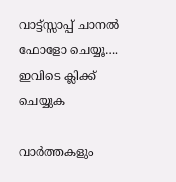വാട്ട്സ്സാപ്പ് ചാനൽ ഫോളോ ചെയ്യൂ…. ഇവിടെ ക്ലിക്ക് ചെയ്യുക

വാർത്തകളും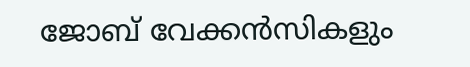ജോബ് വേക്കൻസികളും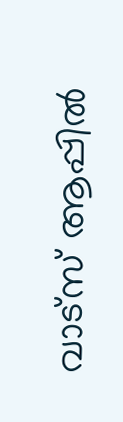വാട്സ് ആപ്പിൽ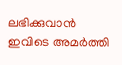ലഭിക്കുവാൻ ഇവിടെ അമർത്തി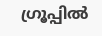ഗ്രൂപ്പിൽ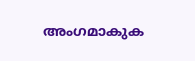അംഗമാകുക